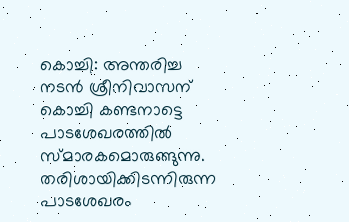കൊച്ചി: അന്തരിച്ച നടൻ ശ്രീനിവാസന് കൊച്ചി കണ്ടനാട്ടെ പാടശേഖരത്തിൽ സ്മാരകമൊരുങ്ങുന്നു. തരിശായിക്കിടന്നിരുന്ന പാടശേഖരം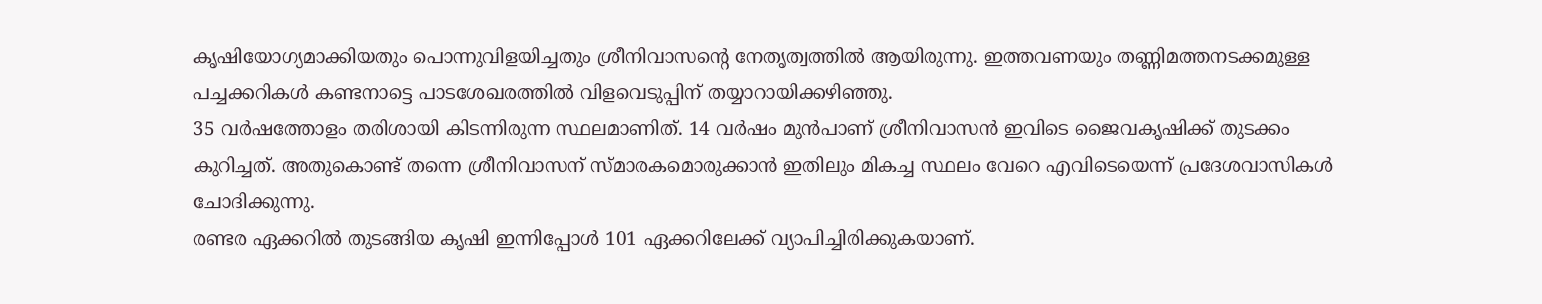കൃഷിയോഗ്യമാക്കിയതും പൊന്നുവിളയിച്ചതും ശ്രീനിവാസന്റെ നേതൃത്വത്തിൽ ആയിരുന്നു. ഇത്തവണയും തണ്ണിമത്തനടക്കമുള്ള പച്ചക്കറികൾ കണ്ടനാട്ടെ പാടശേഖരത്തിൽ വിളവെടുപ്പിന് തയ്യാറായിക്കഴിഞ്ഞു.
35 വർഷത്തോളം തരിശായി കിടന്നിരുന്ന സ്ഥലമാണിത്. 14 വർഷം മുൻപാണ് ശ്രീനിവാസൻ ഇവിടെ ജൈവകൃഷിക്ക് തുടക്കം കുറിച്ചത്. അതുകൊണ്ട് തന്നെ ശ്രീനിവാസന് സ്മാരകമൊരുക്കാൻ ഇതിലും മികച്ച സ്ഥലം വേറെ എവിടെയെന്ന് പ്രദേശവാസികൾ ചോദിക്കുന്നു.
രണ്ടര ഏക്കറിൽ തുടങ്ങിയ കൃഷി ഇന്നിപ്പോൾ 101 ഏക്കറിലേക്ക് വ്യാപിച്ചിരിക്കുകയാണ്.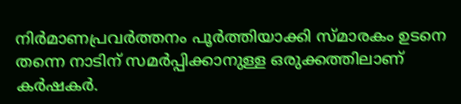നിർമാണപ്രവർത്തനം പൂർത്തിയാക്കി സ്മാരകം ഉടനെ തന്നെ നാടിന് സമർപ്പിക്കാനുള്ള ഒരുക്കത്തിലാണ് കർഷകർ.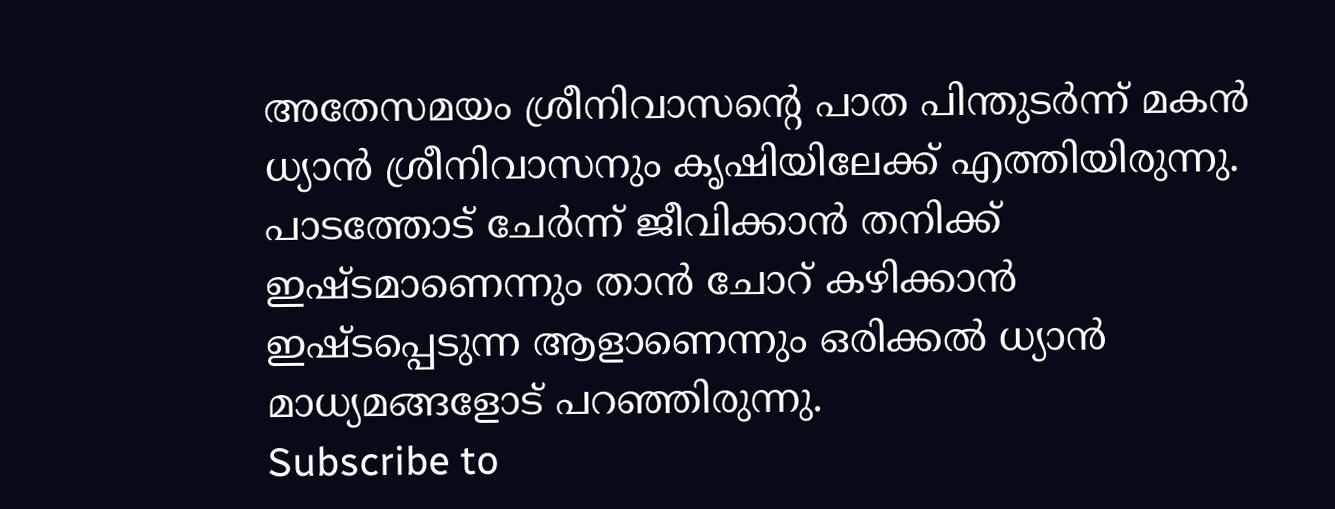അതേസമയം ശ്രീനിവാസന്റെ പാത പിന്തുടർന്ന് മകൻ ധ്യാൻ ശ്രീനിവാസനും കൃഷിയിലേക്ക് എത്തിയിരുന്നു. പാടത്തോട് ചേർന്ന് ജീവിക്കാൻ തനിക്ക് ഇഷ്ടമാണെന്നും താൻ ചോറ് കഴിക്കാൻ ഇഷ്ടപ്പെടുന്ന ആളാണെന്നും ഒരിക്കൽ ധ്യാൻ മാധ്യമങ്ങളോട് പറഞ്ഞിരുന്നു.
Subscribe to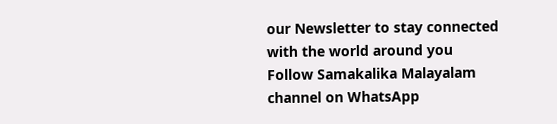our Newsletter to stay connected with the world around you
Follow Samakalika Malayalam channel on WhatsApp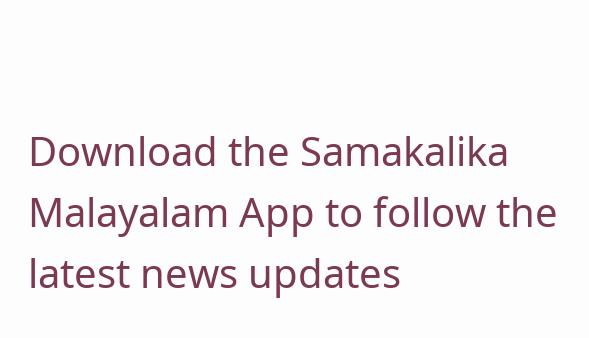Download the Samakalika Malayalam App to follow the latest news updates